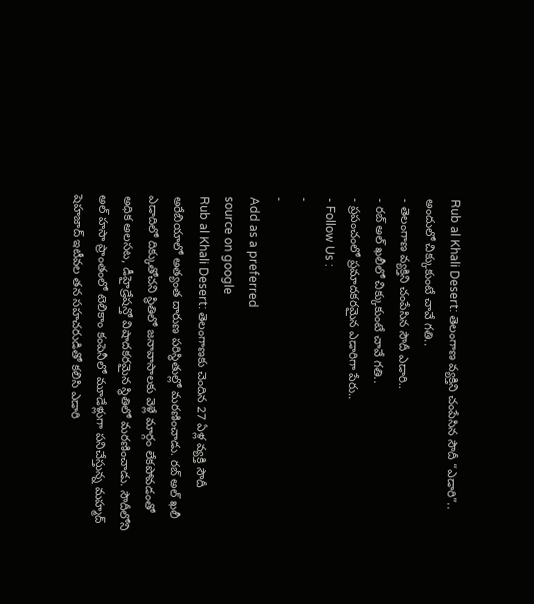Rub al Khali Desert: తెలంగాణ వ్యక్తిని చంపేసిన సౌదీ “ఎడారి”.. అందులో చిక్కుకుంటే చావే గతి..
- తెలంగాణ వ్యక్తిని చంపేసిన సౌదీ ఎడారి..
- రబ్ అల్ ఖలీలో చిక్కుకుంటే చావే గతి..
- ప్రపంచంలో ప్రమాదకరమైన ఎడారిగా పేరు..
- Follow Us :
-
-
Add as a preferred
source on google
Rub al Khali Desert: తెలంగాణకు చెందిన 27 ఏళ్ల వ్యక్తి సౌదీ అరేబియాలో అత్యంత దారుణ పరిస్థితుల్లో మరణించాడు. రబ్ అల్ ఖలీ ఎడాదిలో దిక్కుతోచని స్థితిలో జనావాసాలకు వెళ్లే మార్గం లేకపోవడంతో అధిక అలసట, డీహైడ్రేషన్తో విషాదకరమైన స్థితిలో మరణించాడు. సౌదీలోని అల్ హసా ప్రాంతంలో టెలికాం కంపెనీలో మూడేళ్లుగా పనిచేస్తున్న మహ్మద్ షెహజాద్ ఇటీవల తన సహచరుడితో కలిసి ఎడారి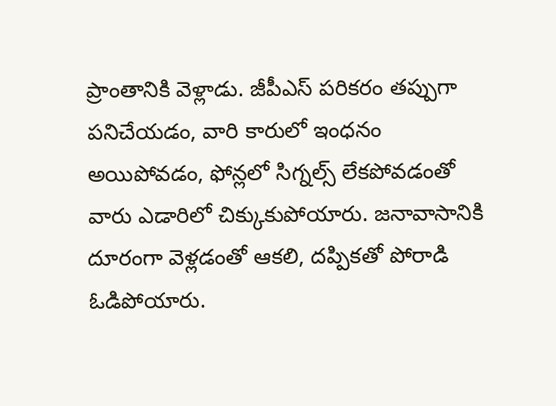ప్రాంతానికి వెళ్లాడు. జీపీఎస్ పరికరం తప్పుగా పనిచేయడం, వారి కారులో ఇంధనం అయిపోవడం, ఫోన్లలో సిగ్నల్స్ లేకపోవడంతో వారు ఎడారిలో చిక్కుకుపోయారు. జనావాసానికి దూరంగా వెళ్లడంతో ఆకలి, దప్పికతో పోరాడి ఓడిపోయారు.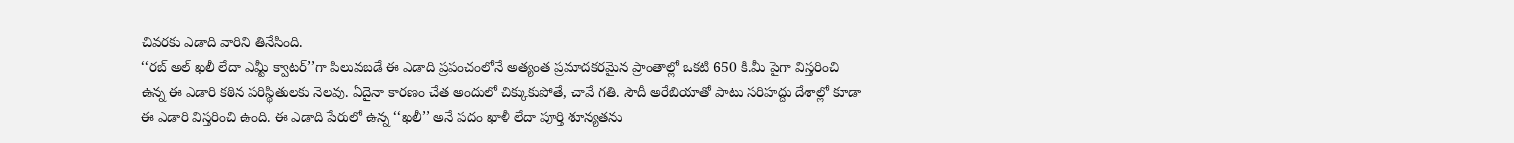చివరకు ఎడాది వారిని తినేసింది.
‘‘రబ్ అల్ ఖలీ లేదా ఎమ్టీ క్వాటర్’’గా పిలువబడే ఈ ఎడాది ప్రపంచంలోనే అత్యంత ప్రమాదకరమైన ప్రాంతాల్లో ఒకటి 650 కి.మీ పైగా విస్తరించి ఉన్న ఈ ఎడారి కఠిన పరిస్థితులకు నెలవు. ఏదైనా కారణం చేత అందులో చిక్కుకుపోతే, చావే గతి. సౌదీ అరేబియాతో పాటు సరిహద్దు దేశాల్లో కూడా ఈ ఎడారి విస్తరించి ఉంది. ఈ ఎడాది పేరులో ఉన్న ‘‘ఖలీ’’ అనే పదం ఖాళీ లేదా పూర్తి శూన్యతను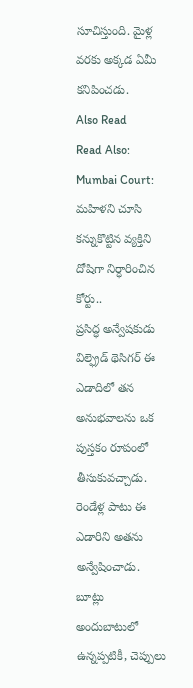సూచిస్తుంది. మైళ్ల వరకు అక్కడ ఏమీ కనిపించడు.
Also Read
Read Also: Mumbai Court: మహిళని చూసి కన్నుకొట్టిన వ్యక్తిని దోషిగా నిర్ధారించిన కోర్టు..
ప్రసిద్ధ అన్వేషకుడు విల్ఫ్రెడ్ థెసిగర్ ఈ ఎడాదిలో తన అనుభవాలను ఒక పుస్తకం రూపంలో తీసుకువచ్చాడు. రెండేళ్ల పాటు ఈ ఎడారిని అతను అన్వేషించాడు. బూట్లు అందుబాటులో ఉన్నప్పటికీ, చెప్పులు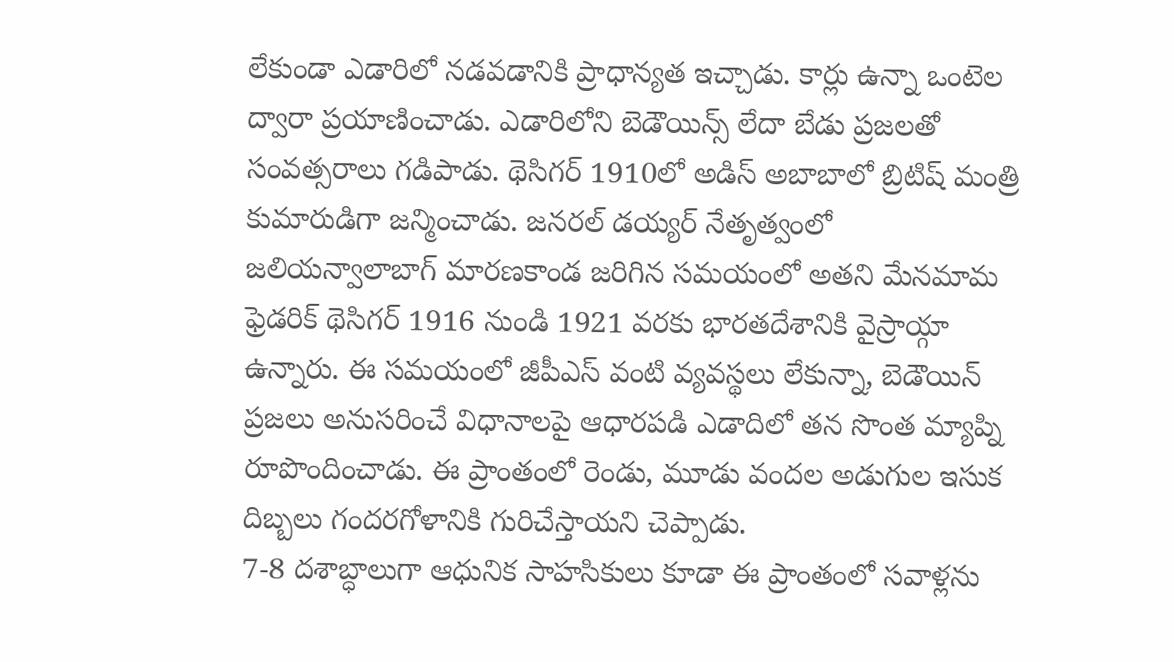లేకుండా ఎడారిలో నడవడానికి ప్రాధాన్యత ఇచ్చాడు. కార్లు ఉన్నా ఒంటెల ద్వారా ప్రయాణించాడు. ఎడారిలోని బెడౌయిన్స్ లేదా బేడు ప్రజలతో సంవత్సరాలు గడిపాడు. థెసిగర్ 1910లో అడిస్ అబాబాలో బ్రిటిష్ మంత్రి కుమారుడిగా జన్మించాడు. జనరల్ డయ్యర్ నేతృత్వంలో జలియన్వాలాబాగ్ మారణకాండ జరిగిన సమయంలో అతని మేనమామ ఫ్రెడరిక్ థెసిగర్ 1916 నుండి 1921 వరకు భారతదేశానికి వైస్రాయ్గా ఉన్నారు. ఈ సమయంలో జీపీఎస్ వంటి వ్యవస్థలు లేకున్నా, బెడౌయిన్ ప్రజలు అనుసరించే విధానాలపై ఆధారపడి ఎడాదిలో తన సొంత మ్యాప్ని రూపొందించాడు. ఈ ప్రాంతంలో రెండు, మూడు వందల అడుగుల ఇసుక దిబ్బలు గందరగోళానికి గురిచేస్తాయని చెప్పాడు.
7-8 దశాబ్ధాలుగా ఆధునిక సాహసికులు కూడా ఈ ప్రాంతంలో సవాళ్లను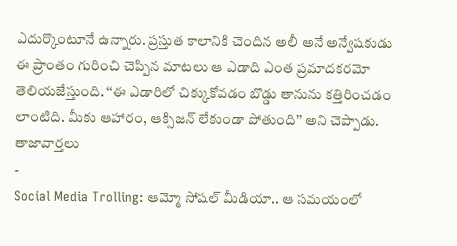ఎదుర్కొంటూనే ఉన్నారు. ప్రస్తుత కాలానికి చెందిన అలీ అనే అన్వేషకుడు ఈ ప్రాంతం గురించి చెప్పిన మాటలు ఆ ఎడాది ఎంత ప్రమాదకరమో తెలియజేస్తుంది. ‘‘ఈ ఎడారిలో చిక్కుకోవడం బొడ్డు తానును కత్తిరించడం లాంటిది. మీకు ఆహారం, ఆక్సిజన్ లేకుండా పోతుంది’’ అని చెప్పాడు.
తాజావార్తలు
-
Social Media Trolling: ఆమ్మో సోషల్ మీడియా.. ఆ సమయంలో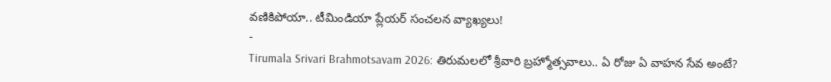వణికిపోయా.. టీమిండియా ప్లేయర్ సంచలన వ్యాఖ్యలు!
-
Tirumala Srivari Brahmotsavam 2026: తిరుమలలో శ్రీవారి బ్రహ్మోత్సవాలు.. ఏ రోజు ఏ వాహన సేవ అంటే?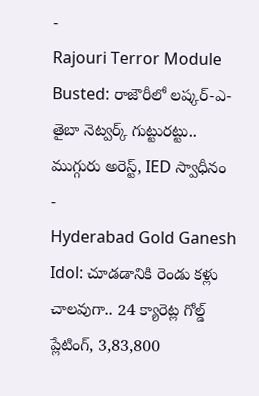-
Rajouri Terror Module Busted: రాజౌరీలో లష్కర్-ఎ-తైబా నెట్వర్క్ గుట్టురట్టు.. ముగ్గురు అరెస్ట్, IED స్వాధీనం
-
Hyderabad Gold Ganesh Idol: చూడడానికి రెండు కళ్లు చాలవుగా.. 24 క్యారెట్ల గోల్డ్ ప్లేటింగ్, 3,83,800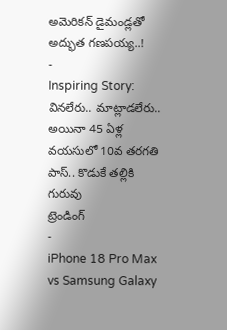అమెరికన్ డైమండ్లతో అద్భుత గణపయ్య..!
-
Inspiring Story: వినలేరు.. మాట్లాడలేరు.. అయినా 45 ఏళ్ల వయసులో 10వ తరగతి పాస్.. కొడుకే తల్లికి గురువు
ట్రెండింగ్
-
iPhone 18 Pro Max vs Samsung Galaxy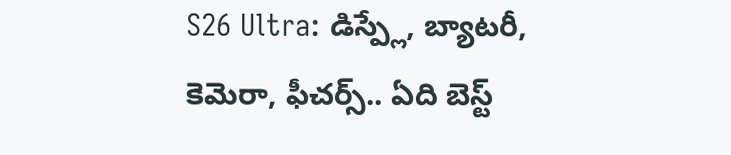S26 Ultra: డిస్ప్లే, బ్యాటరీ, కెమెరా, ఫీచర్స్.. ఏది బెస్ట్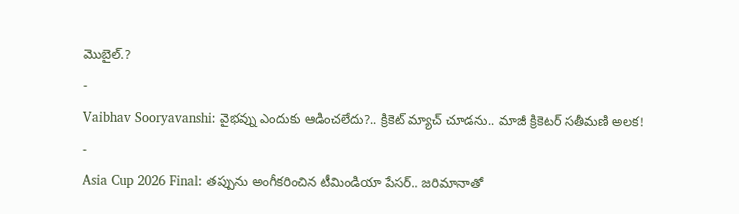మొబైల్.?
-
Vaibhav Sooryavanshi: వైభవ్ను ఎందుకు ఆడించలేదు?.. క్రికెట్ మ్యాచ్ చూడను.. మాజీ క్రికెటర్ సతీమణి అలక!
-
Asia Cup 2026 Final: తప్పును అంగీకరించిన టీమిండియా పేసర్.. జరిమానాతో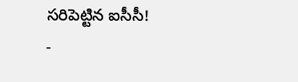సరిపెట్టిన ఐసీసీ!
-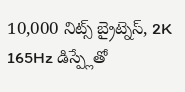10,000 నిట్స్ బ్రైట్నెస్, 2K 165Hz డిస్ప్లేతో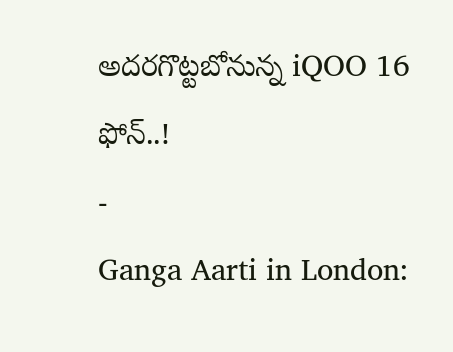అదరగొట్టబోనున్న iQOO 16 ఫోన్..!
-
Ganga Aarti in London: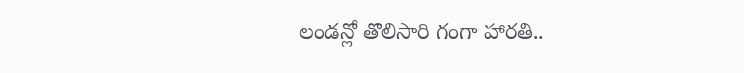లండన్లో తొలిసారి గంగా హారతి..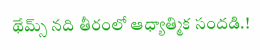థేమ్స్ నది తీరంలో ఆధ్యాత్మిక సందడి.!